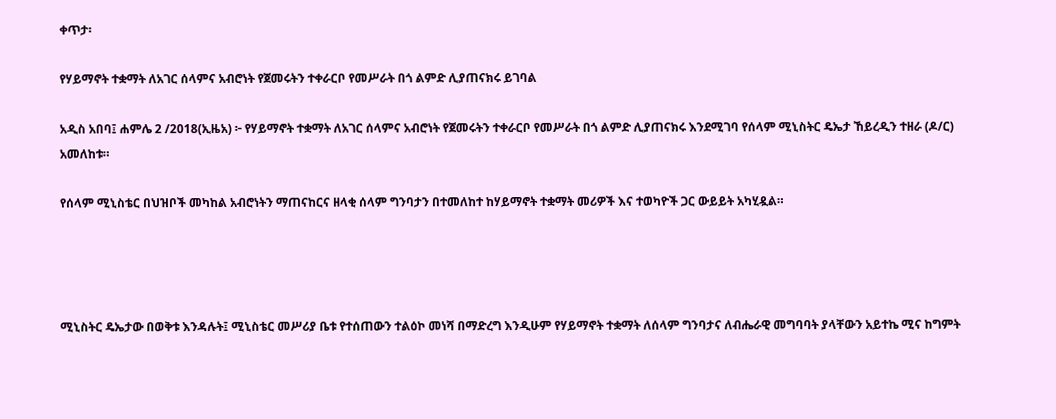ቀጥታ፡

የሃይማኖት ተቋማት ለአገር ሰላምና አብሮነት የጀመሩትን ተቀራርቦ የመሥራት በጎ ልምድ ሊያጠናክሩ ይገባል

አዲስ አበባ፤ ሐምሌ 2 /2018(ኢዜአ) ፦ የሃይማኖት ተቋማት ለአገር ሰላምና አብሮነት የጀመሩትን ተቀራርቦ የመሥራት በጎ ልምድ ሊያጠናክሩ እንደሚገባ የሰላም ሚኒስትር ዴኤታ ኸይረዲን ተዘራ (ዶ/ር) አመለከቱ።

የሰላም ሚኒስቴር በህዝቦች መካከል አብሮነትን ማጠናከርና ዘላቂ ሰላም ግንባታን በተመለከተ ከሃይማኖት ተቋማት መሪዎች እና ተወካዮች ጋር ውይይት አካሂዷል።




ሚኒስትር ዴኤታው በወቅቱ እንዳሉት፤ ሚኒስቴር መሥሪያ ቤቱ የተሰጠውን ተልዕኮ መነሻ በማድረግ እንዲሁም የሃይማኖት ተቋማት ለሰላም ግንባታና ለብሔራዊ መግባባት ያላቸውን አይተኬ ሚና ከግምት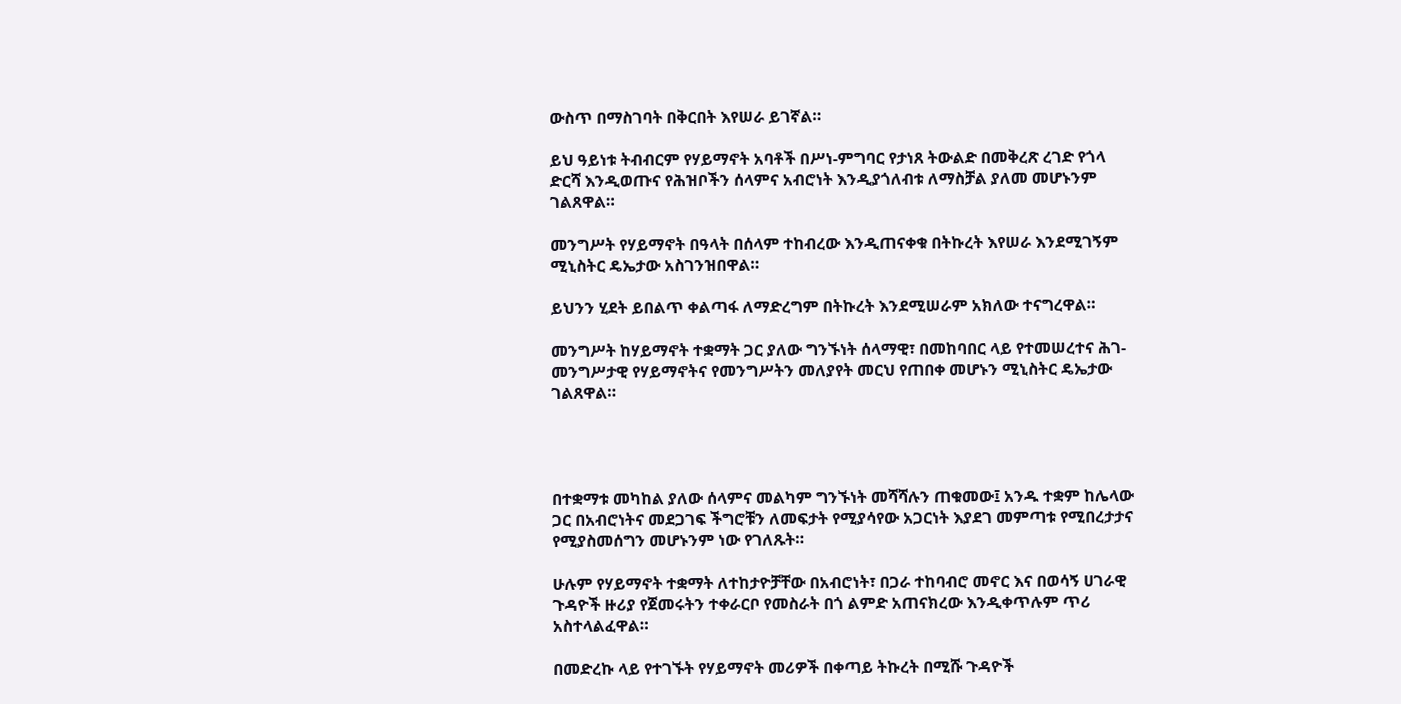ውስጥ በማስገባት በቅርበት እየሠራ ይገኛል።

ይህ ዓይነቱ ትብብርም የሃይማኖት አባቶች በሥነ-ምግባር የታነጸ ትውልድ በመቅረጽ ረገድ የጎላ ድርሻ እንዲወጡና የሕዝቦችን ሰላምና አብሮነት እንዲያጎለብቱ ለማስቻል ያለመ መሆኑንም ገልጸዋል።

መንግሥት የሃይማኖት በዓላት በሰላም ተከብረው እንዲጠናቀቁ በትኩረት እየሠራ እንደሚገኝም ሚኒስትር ዴኤታው አስገንዝበዋል።

ይህንን ሂደት ይበልጥ ቀልጣፋ ለማድረግም በትኩረት እንደሚሠራም አክለው ተናግረዋል።

መንግሥት ከሃይማኖት ተቋማት ጋር ያለው ግንኙነት ሰላማዊ፣ በመከባበር ላይ የተመሠረተና ሕገ-መንግሥታዊ የሃይማኖትና የመንግሥትን መለያየት መርህ የጠበቀ መሆኑን ሚኒስትር ዴኤታው ገልጸዋል።




በተቋማቱ መካከል ያለው ሰላምና መልካም ግንኙነት መሻሻሉን ጠቁመው፤ አንዱ ተቋም ከሌላው ጋር በአብሮነትና መደጋገፍ ችግሮቹን ለመፍታት የሚያሳየው አጋርነት እያደገ መምጣቱ የሚበረታታና የሚያስመሰግን መሆኑንም ነው የገለጹት።

ሁሉም የሃይማኖት ተቋማት ለተከታዮቻቸው በአብሮነት፣ በጋራ ተከባብሮ መኖር እና በወሳኝ ሀገራዊ ጉዳዮች ዙሪያ የጀመሩትን ተቀራርቦ የመስራት በጎ ልምድ አጠናክረው እንዲቀጥሉም ጥሪ አስተላልፈዋል።

በመድረኩ ላይ የተገኙት የሃይማኖት መሪዎች በቀጣይ ትኩረት በሚሹ ጉዳዮች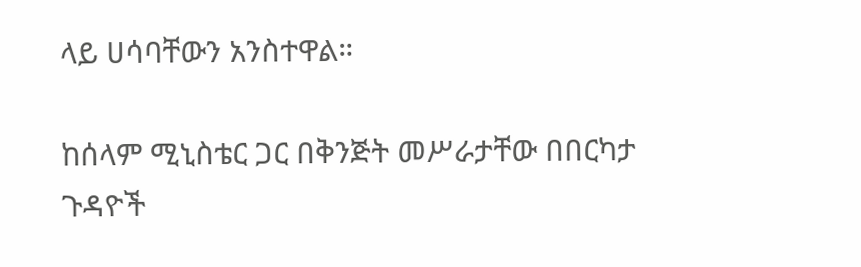ላይ ሀሳባቸውን አንስተዋል።

ከሰላም ሚኒስቴር ጋር በቅንጅት መሥራታቸው በበርካታ ጉዳዮች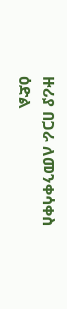ዙሪያ በጋራ ለመንቀሳቀስ ዕድል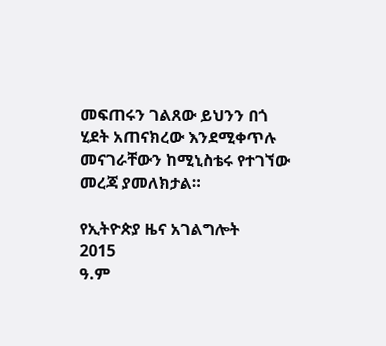መፍጠሩን ገልጸው ይህንን በጎ ሂደት አጠናክረው እንደሚቀጥሉ መናገራቸውን ከሚኒስቴሩ የተገኘው መረጃ ያመለክታል።

የኢትዮጵያ ዜና አገልግሎት
2015
ዓ.ም